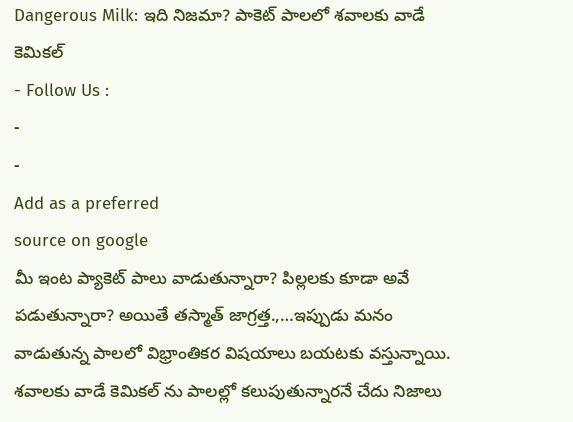Dangerous Milk: ఇది నిజమా? పాకెట్ పాలలో శవాలకు వాడే కెమికల్
- Follow Us :
-
-
Add as a preferred
source on google
మీ ఇంట ప్యాకెట్ పాలు వాడుతున్నారా? పిల్లలకు కూడా అవే పడుతున్నారా? అయితే తస్మాత్ జాగ్రత్త.,…ఇప్పుడు మనం వాడుతున్న పాలలో విభ్రాంతికర విషయాలు బయటకు వస్తున్నాయి. శవాలకు వాడే కెమికల్ ను పాలల్లో కలుపుతున్నారనే చేదు నిజాలు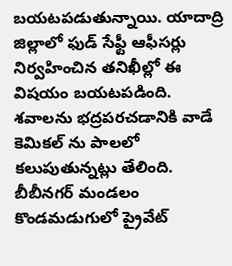బయటపడుతున్నాయి. యాదాద్రి జిల్లాలో ఫుడ్ సేఫ్టీ ఆఫీసర్లు నిర్వహించిన తనిఖీల్లో ఈ విషయం బయటపడింది. శవాలను భద్రపరచడానికి వాడే కెమికల్ ను పాలలో కలుపుతున్నట్లు తేలింది. బీబీనగర్ మండలం కొండమడుగులో ప్రైవేట్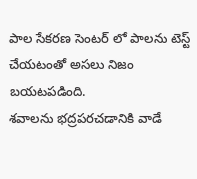పాల సేకరణ సెంటర్ లో పాలను టెస్ట్ చేయటంతో అసలు నిజం బయటపడింది.
శవాలను భద్రపరచడానికి వాడే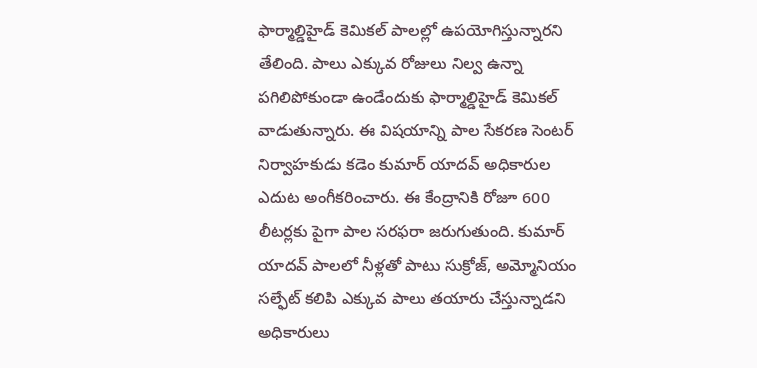ఫార్మాల్డిహైడ్ కెమికల్ పాలల్లో ఉపయోగిస్తున్నారని తేలింది. పాలు ఎక్కువ రోజులు నిల్వ ఉన్నా పగిలిపోకుండా ఉండేందుకు ఫార్మాల్డిహైడ్ కెమికల్ వాడుతున్నారు. ఈ విషయాన్ని పాల సేకరణ సెంటర్ నిర్వాహకుడు కడెం కుమార్ యాదవ్ అధికారుల ఎదుట అంగీకరించారు. ఈ కేంద్రానికి రోజూ 600 లీటర్లకు పైగా పాల సరఫరా జరుగుతుంది. కుమార్ యాదవ్ పాలలో నీళ్లతో పాటు సుక్రోజ్, అమ్మోనియం సల్ఫేట్ కలిపి ఎక్కువ పాలు తయారు చేస్తున్నాడని అధికారులు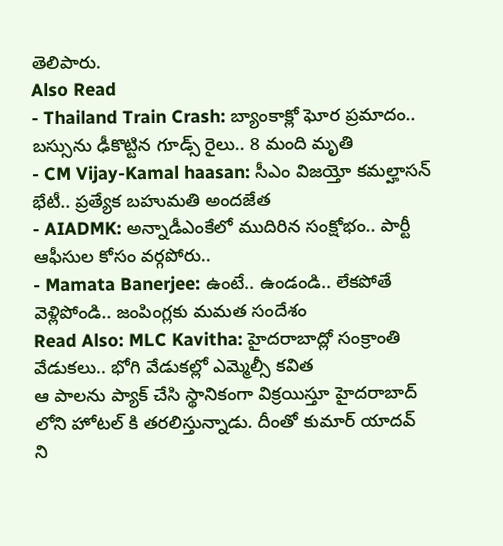తెలిపారు.
Also Read
- Thailand Train Crash: బ్యాంకాక్లో ఘోర ప్రమాదం.. బస్సును ఢీకొట్టిన గూడ్స్ రైలు.. 8 మంది మృతి
- CM Vijay-Kamal haasan: సీఎం విజయ్తో కమల్హాసన్ భేటీ.. ప్రత్యేక బహుమతి అందజేత
- AIADMK: అన్నాడీఎంకేలో ముదిరిన సంక్షోభం.. పార్టీ ఆఫీసుల కోసం వర్గపోరు..
- Mamata Banerjee: ఉంటే.. ఉండండి.. లేకపోతే వెళ్లిపోండి.. జంపింగ్లకు మమత సందేశం
Read Also: MLC Kavitha: హైదరాబాద్లో సంక్రాంతి వేడుకలు.. భోగి వేడుకల్లో ఎమ్మెల్సీ కవిత
ఆ పాలను ప్యాక్ చేసి స్థానికంగా విక్రయిస్తూ హైదరాబాద్ లోని హోటల్ కి తరలిస్తున్నాడు. దీంతో కుమార్ యాదవ్ ని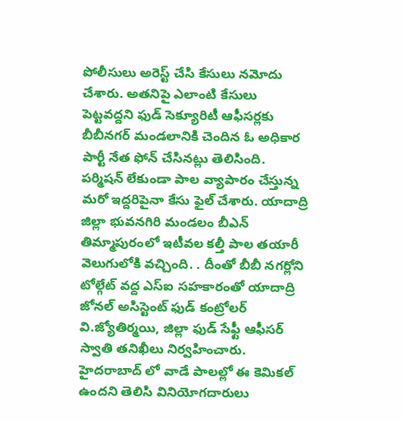పోలీసులు అరెస్ట్ చేసి కేసులు నమోదు చేశారు. అతనిపై ఎలాంటి కేసులు పెట్టవద్దని ఫుడ్ సెక్యూరిటీ ఆఫీసర్లకు బీబీనగర్ మండలానికి చెందిన ఓ అధికార పార్టీ నేత ఫోన్ చేసినట్లు తెలిసింది. పర్మిషన్ లేకుండా పాల వ్యాపారం చేస్తున్న మరో ఇద్దరిపైనా కేసు ఫైల్ చేశారు. యాదాద్రి జిల్లా భువనగిరి మండలం బీఎన్ తిమ్మాపురంలో ఇటీవల కల్తీ పాల తయారీ వెలుగులోకి వచ్చింది. . దీంతో బీబీ నగర్లోని టోల్గేట్ వద్ద ఎస్ఐ సహకారంతో యాదాద్రి జోనల్ అసిస్టెంట్ ఫుడ్ కంట్రోలర్ వి.జ్యోతిర్మయి, జిల్లా ఫుడ్ సేఫ్టీ ఆఫీసర్ స్వాతి తనిఖీలు నిర్వహించారు. హైదరాబాద్ లో వాడే పాలల్లో ఈ కెమికల్ ఉందని తెలిసి వినియోగదారులు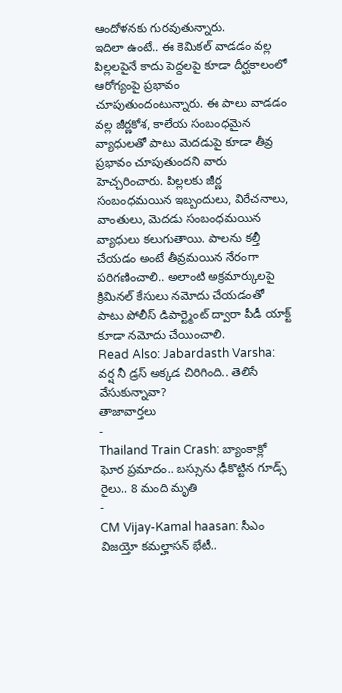ఆందోళనకు గురవుతున్నారు.
ఇదిలా ఉంటే.. ఈ కెమికల్ వాడడం వల్ల పిల్లలపైనే కాదు పెద్దలపై కూడా దీర్ఘకాలంలో ఆరోగ్యంపై ప్రభావం చూపుతుందంటున్నారు. ఈ పాలు వాడడం వల్ల జీర్ణకోశ, కాలేయ సంబంధమైన వ్యాధులతో పాటు మెదడుపై కూడా తీవ్ర ప్రభావం చూపుతుందని వారు హెచ్చరించారు. పిల్లలకు జీర్ణ సంబంధమయిన ఇబ్బందులు, విరేచనాలు, వాంతులు, మెదడు సంబంధమయిన వ్యాధులు కలుగుతాయి. పాలను కల్తీ చేయడం అంటే తీవ్రమయిన నేరంగా పరిగణించాలి.. అలాంటి అక్రమార్కులపై క్రిమినల్ కేసులు నమోదు చేయడంతో పాటు పోలీస్ డిపార్ట్మెంట్ ద్వారా పీడీ యాక్ట్ కూడా నమోదు చేయించాలి.
Read Also: Jabardasth Varsha: వర్ష నీ డ్రస్ అక్కడ చిరిగింది.. తెలిసే వేసుకున్నావా?
తాజావార్తలు
-
Thailand Train Crash: బ్యాంకాక్లో ఘోర ప్రమాదం.. బస్సును ఢీకొట్టిన గూడ్స్ రైలు.. 8 మంది మృతి
-
CM Vijay-Kamal haasan: సీఎం విజయ్తో కమల్హాసన్ భేటీ..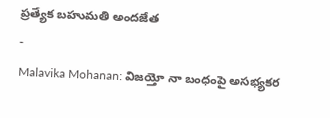ప్రత్యేక బహుమతి అందజేత
-
Malavika Mohanan: విజయ్తో నా బంధంపై అసభ్యకర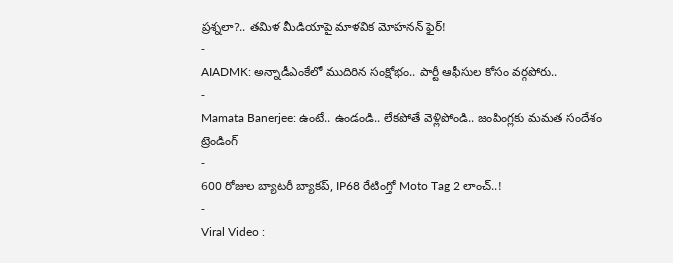ప్రశ్నలా?.. తమిళ మీడియాపై మాళవిక మోహనన్ ఫైర్!
-
AIADMK: అన్నాడీఎంకేలో ముదిరిన సంక్షోభం.. పార్టీ ఆఫీసుల కోసం వర్గపోరు..
-
Mamata Banerjee: ఉంటే.. ఉండండి.. లేకపోతే వెళ్లిపోండి.. జంపింగ్లకు మమత సందేశం
ట్రెండింగ్
-
600 రోజుల బ్యాటరీ బ్యాకప్, IP68 రేటింగ్తో Moto Tag 2 లాంచ్..!
-
Viral Video :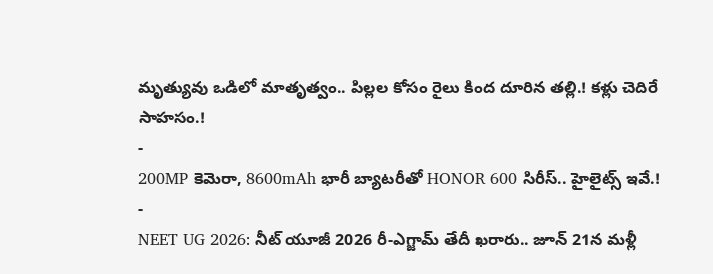మృత్యువు ఒడిలో మాతృత్వం.. పిల్లల కోసం రైలు కింద దూరిన తల్లి.! కళ్లు చెదిరే సాహసం.!
-
200MP కెమెరా, 8600mAh భారీ బ్యాటరీతో HONOR 600 సిరీస్.. హైలైట్స్ ఇవే.!
-
NEET UG 2026: నీట్ యూజీ 2026 రీ-ఎగ్జామ్ తేదీ ఖరారు.. జూన్ 21న మళ్లీ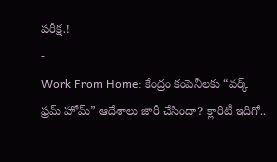పరీక్ష.!
-
Work From Home: కేంద్రం కంపెనీలకు “వర్క్ ఫ్రమ్ హోమ్” ఆదేశాలు జారీ చేసిందా? క్లారిటీ ఇదిగో..